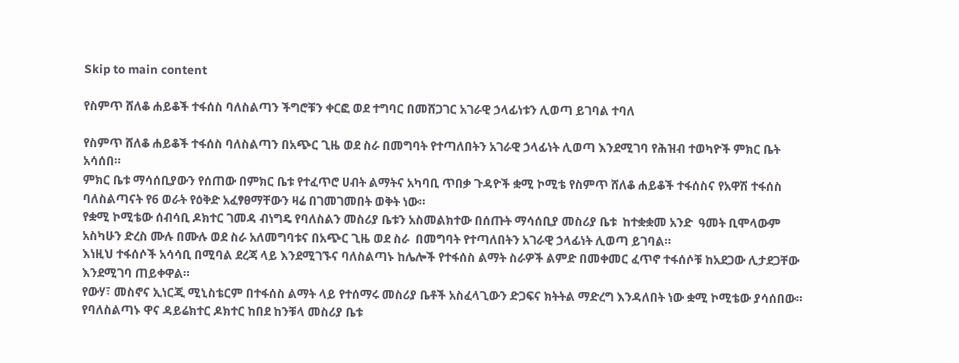Skip to main content

የስምጥ ሸለቆ ሐይቆች ተፋሰስ ባለስልጣን ችግሮቹን ቀርፎ ወደ ተግባር በመሸጋገር አገራዊ ኃላፊነቱን ሊወጣ ይገባል ተባለ

የስምጥ ሸለቆ ሐይቆች ተፋሰስ ባለስልጣን በአጭር ጊዜ ወደ ስራ በመግባት የተጣለበትን አገራዊ ኃላፊነት ሊወጣ እንደሚገባ የሕዝብ ተወካዮች ምክር ቤት አሳሰበ።
ምክር ቤቱ ማሳሰቢያውን የሰጠው በምክር ቤቱ የተፈጥሮ ሀብት ልማትና አካባቢ ጥበቃ ጉዳዮች ቋሚ ኮሚቴ የስምጥ ሸለቆ ሐይቆች ተፋሰስና የአዋሽ ተፋሰስ ባለስልጣናት የ6 ወራት የዕቅድ አፈፃፀማቸውን ዛሬ በገመገመበት ወቅት ነው።
የቋሚ ኮሚቴው ሰብሳቢ ዶክተር ገመዳ ብነግዴ የባለስልን መስሪያ ቤቱን አስመልክተው በሰጡት ማሳሰቢያ መስሪያ ቤቱ  ከተቋቋመ አንድ  ዓመት ቢሞላውም አስካሁን ድረስ ሙሉ በሙሉ ወደ ስራ አለመግባቱና በአጭር ጊዜ ወደ ስራ  በመግባት የተጣለበትን አገራዊ ኃላፊነት ሊወጣ ይገባል።
እነዚህ ተፋሰሶች አሳሳቢ በሚባል ደረጃ ላይ እንደሚገኙና ባለስልጣኑ ከሌሎች የተፋሰስ ልማት ስራዎች ልምድ በመቀመር ፈጥኖ ተፋሰሶቹ ከአደጋው ሊታደጋቸው እንደሚገባ ጠይቀዋል።
የውሃ፣ መስኖና ኢነርጂ ሚኒስቴርም በተፋሰስ ልማት ላይ የተሰማሩ መስሪያ ቤቶች አስፈላጊውን ድጋፍና ክትትል ማድረግ እንዳለበት ነው ቋሚ ኮሚቴው ያሳሰበው።
የባለስልጣኑ ዋና ዳይሬክተር ዶክተር ከበደ ከንቹላ መስሪያ ቤቱ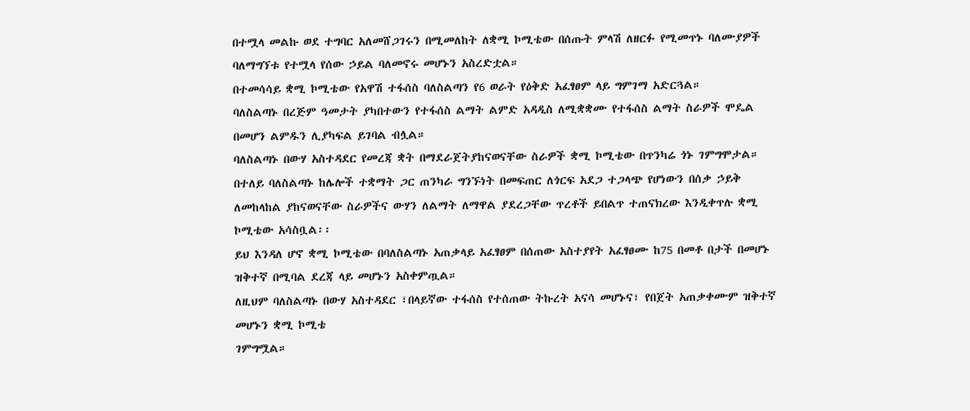በተሟላ መልኩ ወደ ተግባር አለመሸጋገሩን በሚመለከት ለቋሚ ኮሚቴው በሰጡት ምላሽ ለዘርፉ የሚመጥኑ ባለሙያዎች ባለማግኘቱ የተሟላ የሰው ኃይል ባለመኖሩ መሆኑን አስረድቷል።
በተመሳሳይ ቋሚ ኮሚቴው የአዋሽ ተፋሰስ ባለስልጣን የ6 ወራት የዕቅድ አፈፃፀም ላይ ግምገማ አድርጓል።
ባለስልጣኑ በረጅም ዓመታት ያካበተውን የተፋሰስ ልማት ልምድ አዳዲስ ለሚቋቋሙ የተፋሰስ ልማት ስራዎች ሞዴል በመሆን ልምዱን ሊያካፍል ይገባል ብሏል።
ባለስልጣኑ በውሃ አስተዳደር የመረጃ ቋት በማደራጀትያከናወናቸው ስራዎች ቋሚ ኮሚቴው በጥንካሬ ጎኑ ገምግሞታል።
በተለይ ባለስልጣኑ ከሌሎች ተቋማት ጋር ጠንካራ ግንኙነት በመፍጠር ለጎርፍ አደጋ ተጋላጭ የሆነውን በሰቃ ኃይቅ ለመከላከል ያከናወናቸው ስራዎችና ውሃን ለልማት ለማዋል ያደረጋቸው ጥረቶች ይበልጥ ተጠናክረው እንዲቀጥሉ ቋሚ ኮሚቴው አሳስቧል፡፡
ይህ እንዳለ ሆኖ ቋሚ ኮሚቴው በባለስልጣኑ አጠቃላይ አፈፃፀም በሰጠው አስተያየት አፈፃፀሙ ከ75 በመቶ በታች በመሆኑ ዝቅተኛ በሚባል ደረጃ ላይ መሆኑን አስቀምጧል።
ለዚህም ባለስልጣኑ በውሃ አስተዳደር ፣በላይኛው ተፋሰስ የተሰጠው ትኩረት አናሳ መሆኑና፣ የበጀት አጠቃቀሙም ዝቅተኛ መሆኑን ቋሚ ኮሚቴ
ገምግሟል።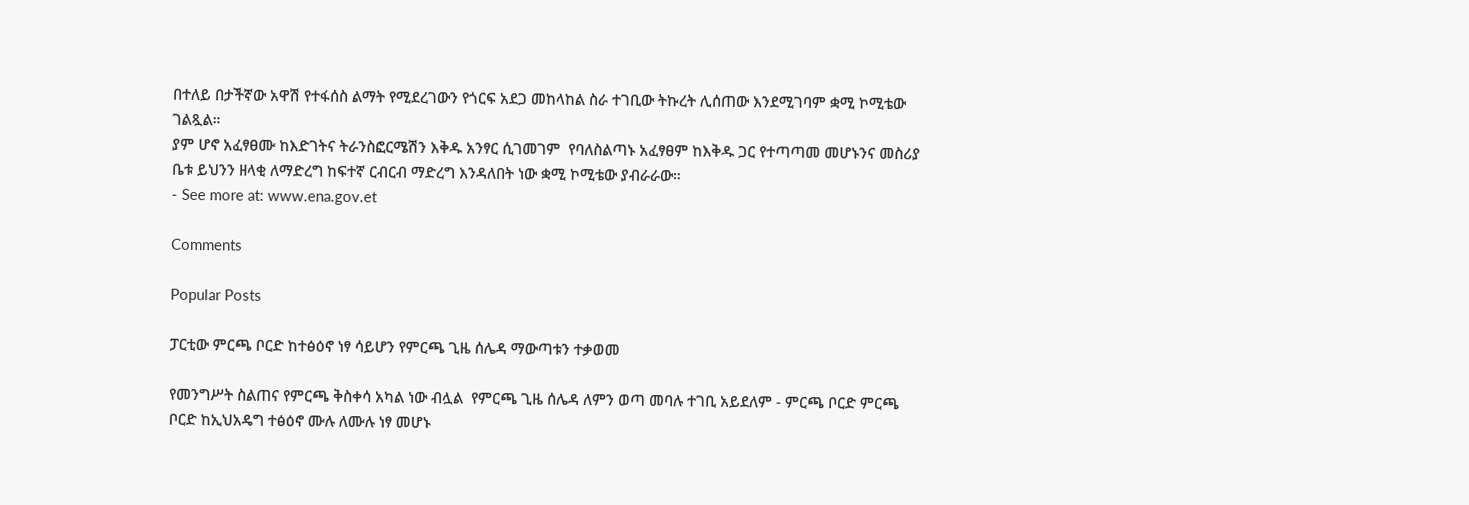በተለይ በታችኛው አዋሽ የተፋሰስ ልማት የሚደረገውን የጎርፍ አደጋ መከላከል ስራ ተገቢው ትኩረት ሊሰጠው እንደሚገባም ቋሚ ኮሚቴው ገልጿል።
ያም ሆኖ አፈፃፀሙ ከእድገትና ትራንስፎርሜሽን እቅዱ አንፃር ሲገመገም  የባለስልጣኑ አፈፃፀም ከእቅዱ ጋር የተጣጣመ መሆኑንና መስሪያ ቤቱ ይህንን ዘላቂ ለማድረግ ከፍተኛ ርብርብ ማድረግ እንዳለበት ነው ቋሚ ኮሚቴው ያብራራው።
- See more at: www.ena.gov.et

Comments

Popular Posts

ፓርቲው ምርጫ ቦርድ ከተፅዕኖ ነፃ ሳይሆን የምርጫ ጊዜ ሰሌዳ ማውጣቱን ተቃወመ

የመንግሥት ስልጠና የምርጫ ቅስቀሳ አካል ነው ብሏል  የምርጫ ጊዜ ሰሌዳ ለምን ወጣ መባሉ ተገቢ አይደለም - ምርጫ ቦርድ ምርጫ ቦርድ ከኢህአዴግ ተፅዕኖ ሙሉ ለሙሉ ነፃ መሆኑ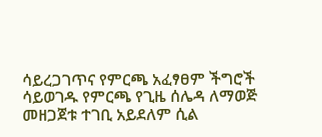ሳይረጋገጥና የምርጫ አፈፃፀም ችግሮች ሳይወገዱ የምርጫ የጊዜ ሰሌዳ ለማወጅ መዘጋጀቱ ተገቢ አይደለም ሲል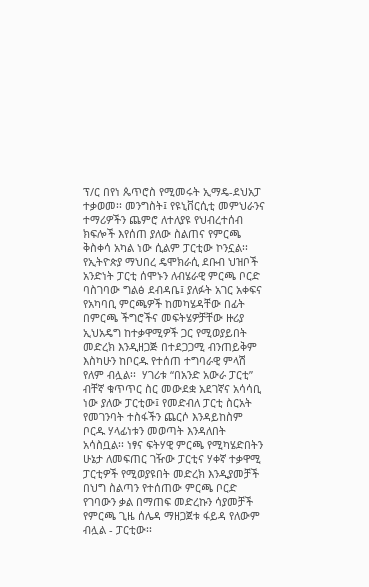ፕ/ር በየነ ጴጥሮስ የሚመሩት ኢማዴ-ደህአፓ ተቃወመ፡፡ መንግስት፤ የዩኒቨርሲቲ መምህራንና ተማሪዎችን ጨምሮ ለተለያዩ የህብረተሰብ ክፍሎች እየሰጠ ያለው ስልጠና የምርጫ ቅስቀሳ አካል ነው ሲልም ፓርቲው ኮንኗል፡፡  የኢትዮጵያ ማህበረ ዴሞክራሲ ደቡብ ህዝቦች አንድነት ፓርቲ ሰሞኑን ለብሄራዊ ምርጫ ቦርድ ባስገባው ግልፅ ደብዳቤ፤ ያለፉት አገር አቀፍና የአካባቢ ምርጫዎች ከመካሄዳቸው በፊት በምርጫ ችግሮችና መፍትሄዎቻቸው ዙሪያ ኢህአዴግ ከተቃዋሚዎች ጋር የሚወያይበት መድረክ እንዲዘጋጅ በተደጋጋሚ ብንጠይቅም እስካሁን ከቦርዱ የተሰጠ ተግባራዊ ምላሽ የለም ብሏል፡፡  ሃገሪቱ “በአንድ አውራ ፓርቲ” ብቸኛ ቁጥጥር ስር መውደቋ አደገኛና አሳሳቢ ነው ያለው ፓርቲው፤ የመድብለ ፓርቲ ስርአት የመገንባት ተስፋችን ጨርሶ እንዳይከስም ቦርዱ ሃላፊነቱን መወጣት እንዳለበት አሳስቧል፡፡ ነፃና ፍትሃዊ ምርጫ የሚካሄድበትን ሁኔታ ለመፍጠር ገዥው ፓርቲና ሃቀኛ ተቃዋሚ ፓርቲዎች የሚወያዩበት መድረክ እንዲያመቻች በህግ ስልጣን የተሰጠው ምርጫ ቦርድ የገባውን ቃል በማጠፍ መድረኩን ሳያመቻች የምርጫ ጊዜ ሰሌዳ ማዘጋጀቱ ፋይዳ የለውም ብሏል - ፓርቲው፡፡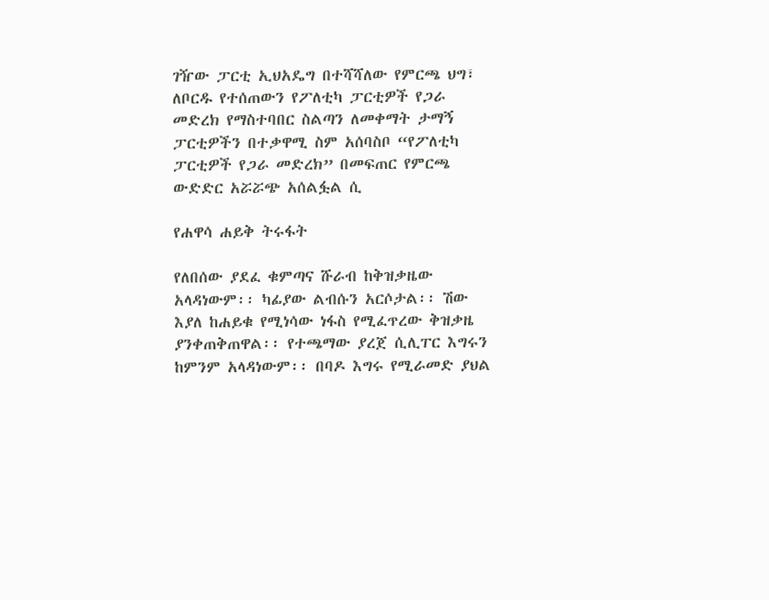ገዥው ፓርቲ ኢህአዴግ በተሻሻለው የምርጫ ህግ፣ ለቦርዱ የተሰጠውን የፖለቲካ ፓርቲዎች የጋራ መድረክ የማስተባበር ስልጣን ለመቀማት ታማኝ ፓርቲዎችን በተቃዋሚ ስም አሰባስቦ “የፖለቲካ ፓርቲዎች የጋራ መድረክ” በመፍጠር የምርጫ ውድድር አሯሯጭ አሰልፏል ሲ

የሐዋሳ ሐይቅ ትሩፋት

የለበሰው ያደፈ ቁምጣና ሹራብ ከቅዝቃዜው አላዳነውም፡፡ ካፊያው ልብሱን አርሶታል፡፡ ሽው እያለ ከሐይቁ የሚነሳው ነፋስ የሚፈጥረው ቅዝቃዜ ያንቀጠቅጠዋል፡፡ የተጫማው ያረጀ ሲሊፐር እግሩን ከምንም አላዳነውም፡፡ በባዶ እግሩ የሚራመድ ያህል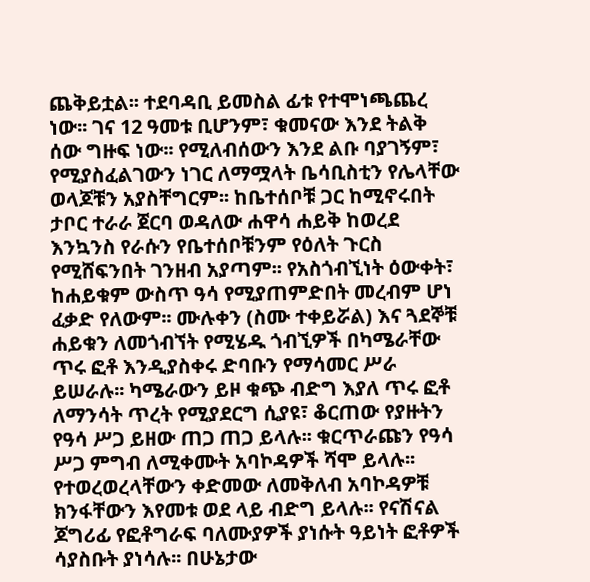ጨቅይቷል፡፡ ተደባዳቢ ይመስል ፊቱ የተሞነጫጨረ ነው፡፡ ገና 12 ዓመቱ ቢሆንም፣ ቁመናው እንደ ትልቅ ሰው ግዙፍ ነው፡፡ የሚለብሰውን እንደ ልቡ ባያገኝም፣ የሚያስፈልገውን ነገር ለማሟላት ቤሳቢስቲን የሌላቸው ወላጆቹን አያስቸግርም፡፡ ከቤተሰቦቹ ጋር ከሚኖሩበት ታቦር ተራራ ጀርባ ወዳለው ሐዋሳ ሐይቅ ከወረደ እንኳንስ የራሱን የቤተሰቦቹንም የዕለት ጉርስ የሚሸፍንበት ገንዘብ አያጣም፡፡ የአስጎብኚነት ዕውቀት፣ ከሐይቁም ውስጥ ዓሳ የሚያጠምድበት መረብም ሆነ ፈቃድ የለውም፡፡ ሙሉቀን (ስሙ ተቀይሯል) እና ጓደኞቹ ሐይቁን ለመጎብኘት የሚሄዱ ጎብኚዎች በካሜራቸው ጥሩ ፎቶ እንዲያስቀሩ ድባቡን የማሳመር ሥራ ይሠራሉ፡፡ ካሜራውን ይዞ ቁጭ ብድግ እያለ ጥሩ ፎቶ ለማንሳት ጥረት የሚያደርግ ሲያዩ፣ ቆርጠው የያዙትን የዓሳ ሥጋ ይዘው ጠጋ ጠጋ ይላሉ፡፡ ቁርጥራጩን የዓሳ ሥጋ ምግብ ለሚቀሙት አባኮዳዎች ሻሞ ይላሉ፡፡ የተወረወረላቸውን ቀድመው ለመቅለብ አባኮዳዎቹ ክንፋቸውን እየመቱ ወደ ላይ ብድግ ይላሉ፡፡ የናሽናል ጆግሪፊ የፎቶግራፍ ባለሙያዎች ያነሱት ዓይነት ፎቶዎች ሳያስቡት ያነሳሉ፡፡ በሁኔታው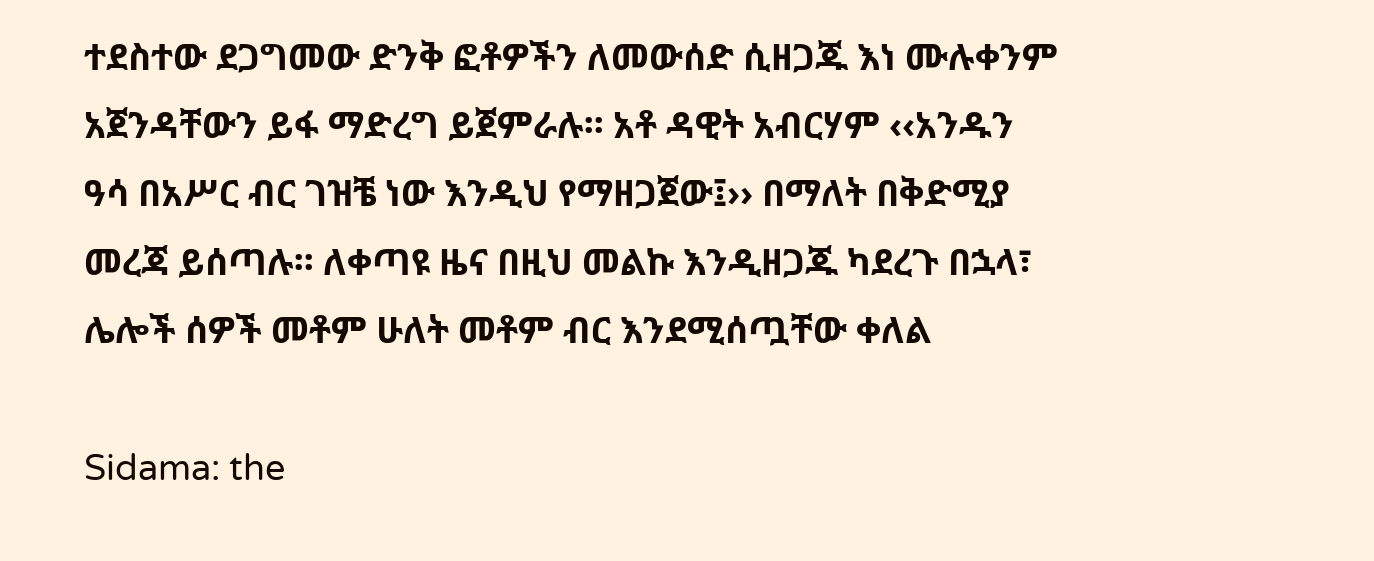ተደስተው ደጋግመው ድንቅ ፎቶዎችን ለመውሰድ ሲዘጋጁ እነ ሙሉቀንም አጀንዳቸውን ይፋ ማድረግ ይጀምራሉ፡፡ አቶ ዳዊት አብርሃም ‹‹አንዱን ዓሳ በአሥር ብር ገዝቼ ነው እንዲህ የማዘጋጀው፤›› በማለት በቅድሚያ  መረጃ ይሰጣሉ፡፡ ለቀጣዩ ዜና በዚህ መልኩ እንዲዘጋጁ ካደረጉ በኋላ፣ ሌሎች ሰዎች መቶም ሁለት መቶም ብር እንደሚሰጧቸው ቀለል

Sidama: the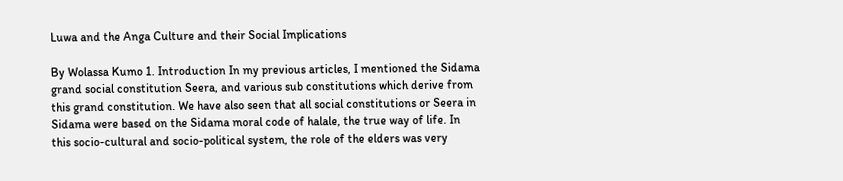Luwa and the Anga Culture and their Social Implications

By Wolassa Kumo 1. Introduction In my previous articles, I mentioned the Sidama grand social constitution Seera, and various sub constitutions which derive from this grand constitution. We have also seen that all social constitutions or Seera in Sidama were based on the Sidama moral code of halale, the true way of life. In this socio-cultural and socio-political system, the role of the elders was very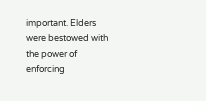important. Elders were bestowed with the power of enforcing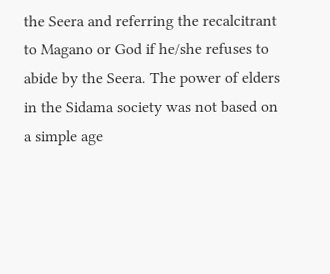the Seera and referring the recalcitrant to Magano or God if he/she refuses to abide by the Seera. The power of elders in the Sidama society was not based on a simple age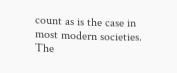count as is the case in most modern societies. The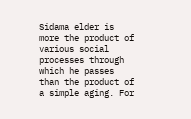Sidama elder is more the product of various social processes through which he passes than the product of a simple aging. For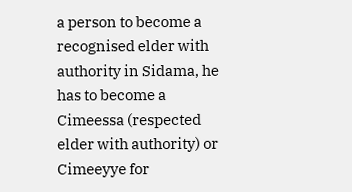a person to become a recognised elder with authority in Sidama, he has to become a Cimeessa (respected elder with authority) or Cimeeyye for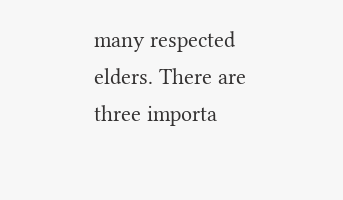many respected elders. There are three importa